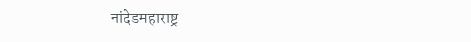नांदेडमहाराष्ट्र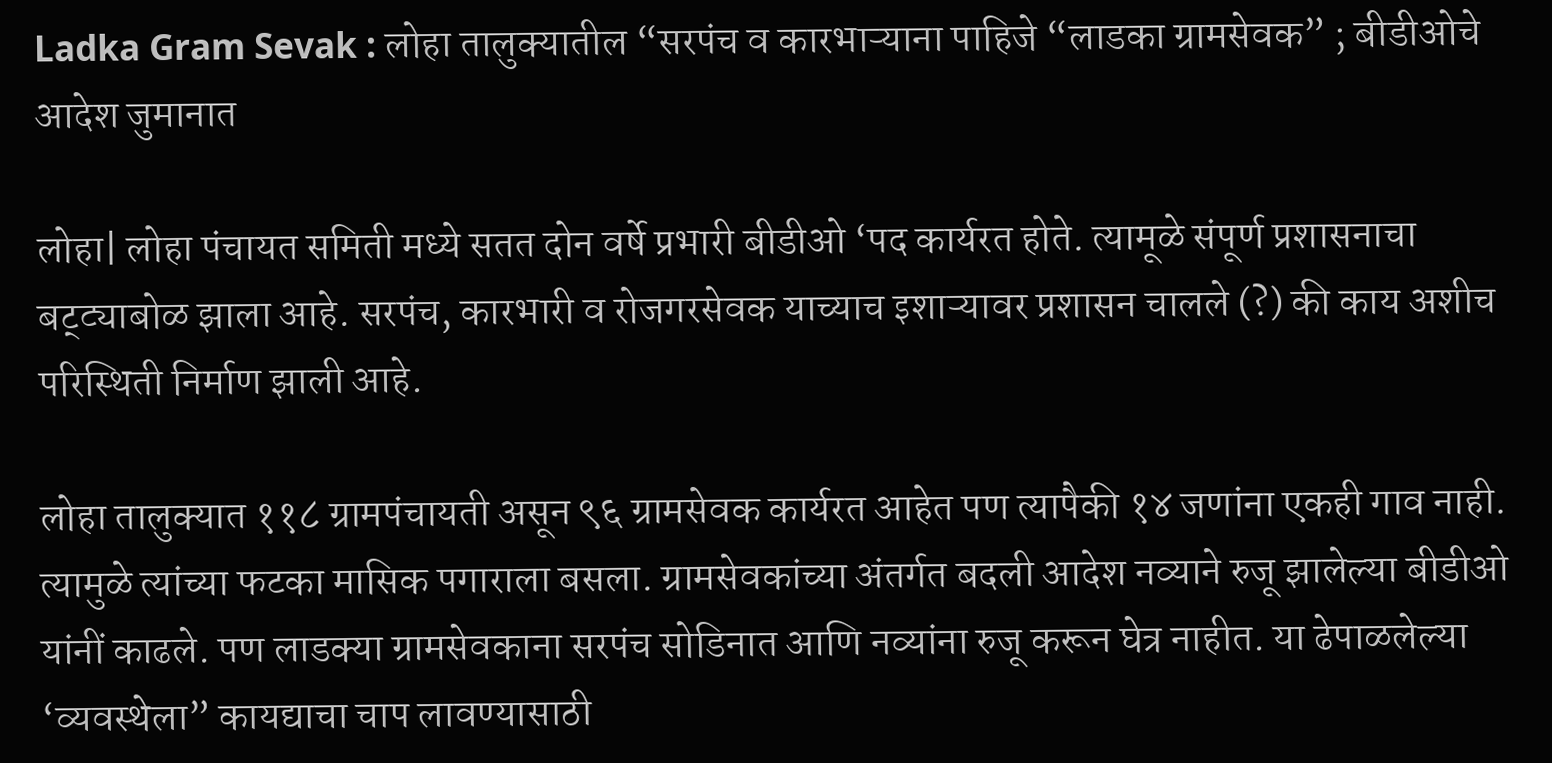Ladka Gram Sevak : लोहा तालुक्यातील “सरपंच व कारभाऱ्याना पाहिजे “लाडका ग्रामसेवक” ; बीडीओचे आदेश जुमानात

लोहा| लोहा पंचायत समिती मध्ये सतत दोन वर्षे प्रभारी बीडीओ ‘पद कार्यरत होते. त्यामूळे संपूर्ण प्रशासनाचा बट्ट्याबोळ झाला आहे. सरपंच, कारभारी व रोजगरसेवक याच्याच इशाऱ्यावर प्रशासन चालले (?) की काय अशीच परिस्थिती निर्माण झाली आहे.

लोहा तालुक्यात ११८ ग्रामपंचायती असून ९६ ग्रामसेवक कार्यरत आहेत पण त्यापैकी १४ जणांना एकही गाव नाही. त्यामुळे त्यांच्या फटका मासिक पगाराला बस‌ला. ग्रामसेवकांच्या अंतर्गत बदली आदेश नव्याने रुजू झालेल्या बीडीओ यांनीं काढले. पण लाडक्या ग्रामसेवकाना सरपंच सोडिनात आणि नव्यांना रुजू करून घेत्र नाहीत. या ढेपाळलेल्या ‘व्यवस्थेला” कायद्याचा चाप लावण्यासाठी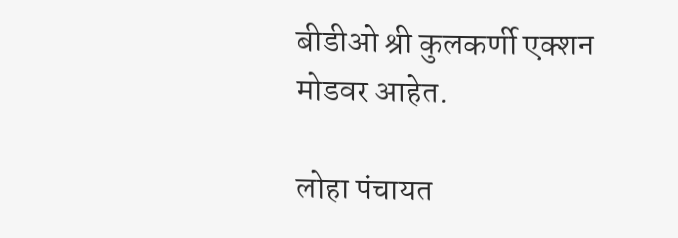बीडीओ श्री कुलकर्णी एक्शन मोडवर आहेत.

लोहा पंचायत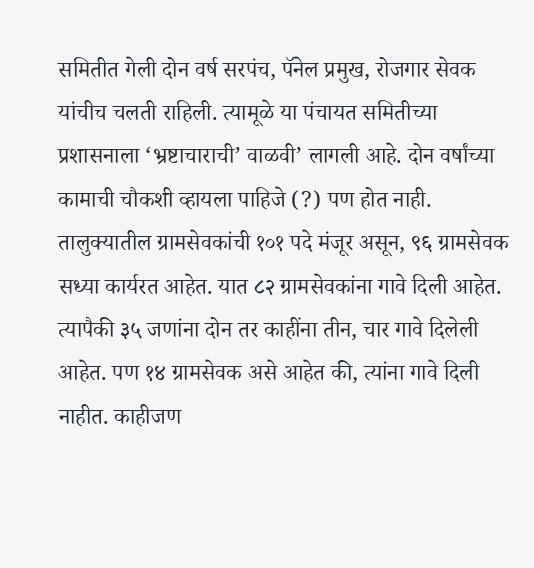समितीत गेली दोन वर्ष सरपंच, पॅनेल प्रमुख, रोजगार सेवक यांचीच चलती राहिली. त्यामूळे या पंचायत समितीच्या प्रशासनाला ‘भ्रष्टाचाराची’ वाळवी’ लागली आहे. दोन वर्षांच्या कामाची चौकशी व्हायला पाहिजे (?) पण होत नाही. तालुक्यातील ग्रामसेवकांची १०१ पदे मंजूर असून, ९६ ग्रामसेवक सध्या कार्यरत आहेत. यात ८२ ग्रामसेवकांना गावे दिली आहेत. त्यापैकी ३५ जणांना दोन तर काहींना तीन, चार गावे दिलेली आहेत. पण १४ ग्रामसेवक असे आहेत की, त्यांना गावे दिली नाहीत. काहीजण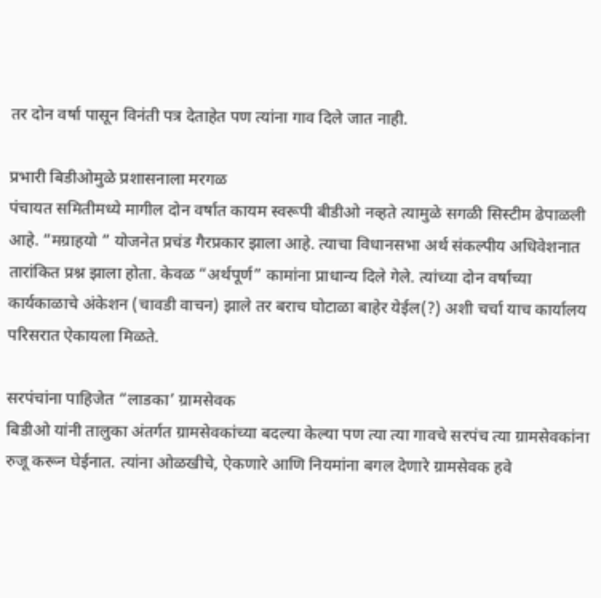तर दोन वर्षा पासून विनंती पत्र देताहेत पण त्यांना गाव दिले जात नाही.

प्रभारी बिडीओमुळे प्रशासनाला मरगळ
पंचायत समितीमध्ये मागील दोन वर्षात कायम स्वरूपी बीडीओ नव्हते त्यामुळे सगळी सिस्टीम ढेपाळली आहे. “मग्राहयो ” योजनेत प्रचंड गैरप्रकार झाला आहे. त्याचा विधानसभा अर्थ संकल्पीय अधिवेशनात तारांकित प्रश्न झाला होता. केवळ “अर्थपूर्ण” कामांना प्राधान्य दिले गेले. त्यांच्या दोन वर्षाच्या कार्यकाळाचे अंकेशन (चावडी वाचन) झाले तर बराच घोटाळा बाहेर येईल(?) अशी चर्चा याच कार्यालय परिसरात ऐकायला मिळते.

सरपंचांना पाहिजेत “लाडका’ ग्रामसेवक
बिडीओ यांनी तालुका अंतर्गत ग्रामसेवकांच्या बदल्या केल्या पण त्या त्या गावचे सरपंच त्या ग्रामसेवकांना रुजू करून घेईनात. त्यांना ओळखीचे, ऐकणारे आणि नियमांना बगल देणारे ग्रामसेवक हवे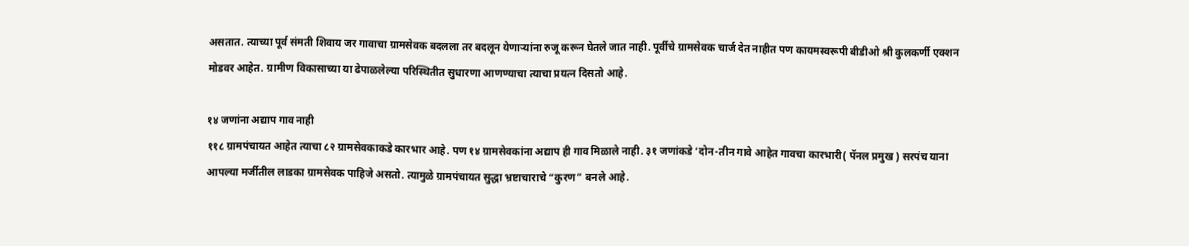असतात. त्याच्या पूर्व संमती शिवाय जर गावाचा ग्रामसेवक बदलला तर बदलून येणाऱ्यांना रुजू करून घेतले जात नाही. पूर्वीचे ग्रामसेवक चार्ज देत नाहीत पण कायमस्वरूपी बीडीओ श्री कुलकर्णी एक्शन मोडवर आहेत. ग्रामीण विकासाच्या या ढेपाळलेल्या परिस्थितीत सुधारणा आणण्याचा त्याचा प्रयत्न दिसतो आहे.

१४ जणांना अद्याप गाव नाही
११८ ग्रामपंचायत आहेत त्याचा ८२ ग्रामसेवकाकडे कारभार आहे. पण १४ ग्रामसेवकांना अद्याप ही गाव मिळाले नाही. ३१ जणांकडे ‘दोन-तीन गावे आहेत गावचा कारभारी( पॅनल प्रमुख ) सरपंच याना आपल्या मर्जीतील लाडका ग्रामसेवक पाहिजे असतो. त्यामुळे ग्रामपंचायत सुद्धा भ्रष्टाचाराचे “कुरण” बनले आहे.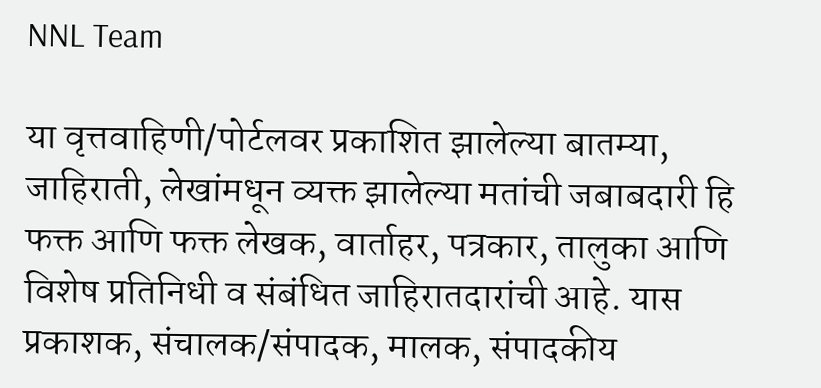NNL Team

या वृत्तवाहिणी/पोर्टलवर प्रकाशित झालेल्या बातम्या, जाहिराती, लेखांमधून व्यक्त झालेल्या मतांची जबाबदारी हि फक्त आणि फक्त लेखक, वार्ताहर, पत्रकार, तालुका आणि विशेष प्रतिनिधी व संबंधित जाहिरातदारांची आहे. यास प्रकाशक, संचालक/संपादक, मालक, संपादकीय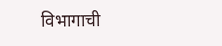विभागाची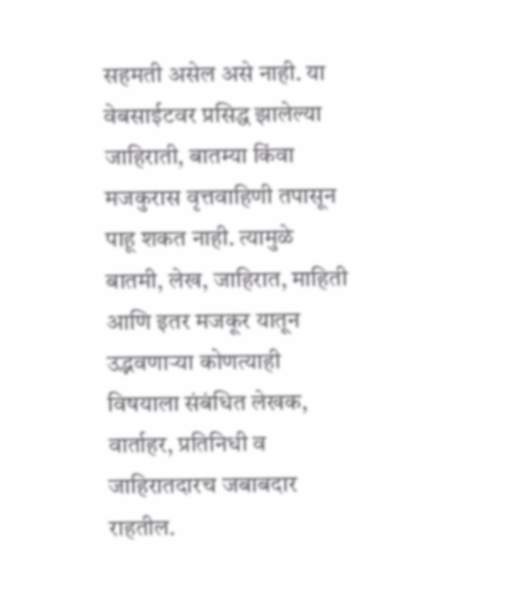सहमती असेल असे नाही. या वेबसाईटवर प्रसिद्ध झालेल्या जाहिराती, बातम्या किंवा मजकुरास वृत्तवाहिणी तपासून पाहू शकत नाही. त्यामुळे बातमी, लेख, जाहिरात, माहिती आणि इतर मजकूर यातून उद्भवणाऱ्या कोणत्याही विषयाला संबंधित लेखक, वार्ताहर, प्रतिनिधी व जाहिरातदारच जबाबदार राहतील.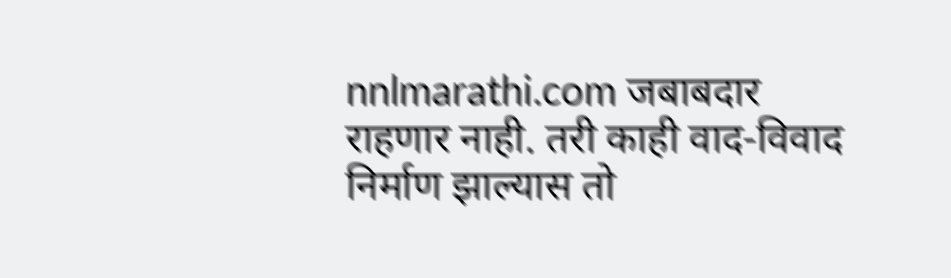nnlmarathi.com जबाबदार राहणार नाही. तरी काही वाद-विवाद निर्माण झाल्यास तो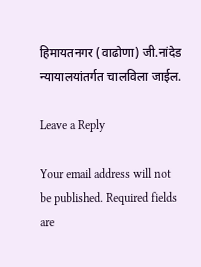हिमायतनगर (वाढोणा) जी.नांदेड न्यायालयांतर्गत चालविला जाईल.

Leave a Reply

Your email address will not be published. Required fields are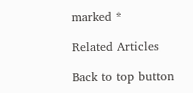marked *

Related Articles

Back to top button